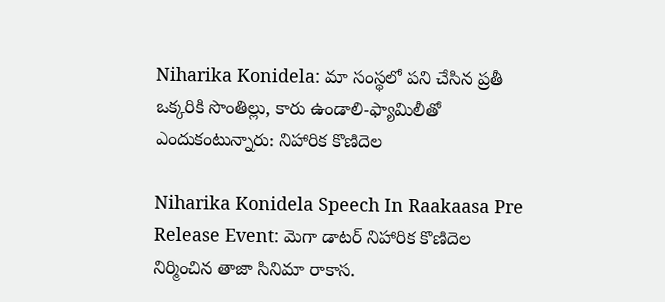Niharika Konidela: మా సంస్థలో పని చేసిన ప్రతీ ఒక్కరికి సొంతిల్లు, కారు ఉండాలి-ఫ్యామిలీతో ఎందుకంటున్నారు: నిహారిక కొణిదెల

Niharika Konidela Speech In Raakaasa Pre Release Event: మెగా డాటర్ నిహారిక కొణిదెల నిర్మించిన తాజా సినిమా రాకాస.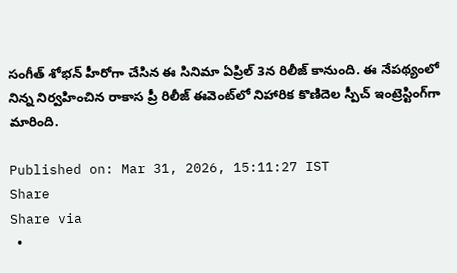సంగీత్ శోభన్ హీరోగా చేసిన ఈ సినిమా ఏప్రిల్ 3న రిలీజ్ కానుంది. ఈ నేపథ్యంలో నిన్న నిర్వహించిన రాకాస ప్రీ రిలీజ్ ఈవెంట్‌లో నిహారిక కొణిదెల స్పీచ్ ఇంట్రెస్టింగ్‌గా మారింది.

Published on: Mar 31, 2026, 15:11:27 IST
Share
Share via
  •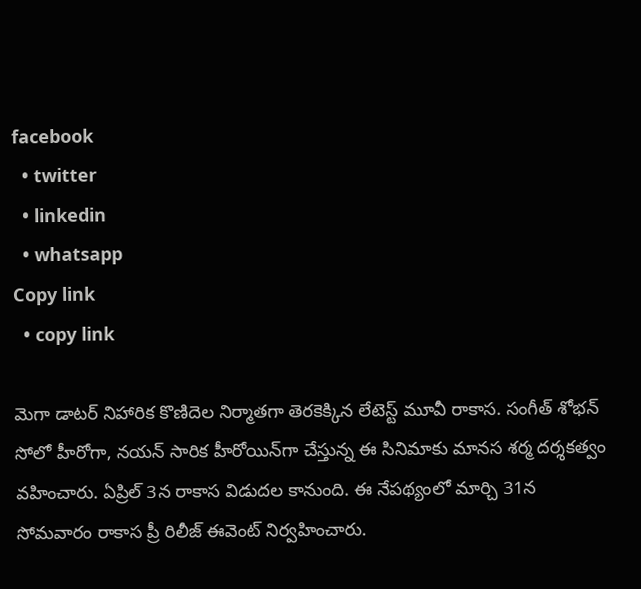facebook
  • twitter
  • linkedin
  • whatsapp
Copy link
  • copy link

మెగా డాటర్ నిహారిక కొణిదెల నిర్మాతగా తెరకెక్కిన లేటెస్ట్ మూవీ రాకాస. సంగీత్ శోభన్ సోలో హీరోగా, నయన్ సారిక హీరోయిన్‌గా చేస్తున్న ఈ సినిమాకు మానస శర్మ దర్శకత్వం వహించారు. ఏప్రిల్ 3న రాకాస విడుదల కానుంది. ఈ నేపథ్యంలో మార్చి 31న సోమవారం రాకాస ప్రీ రిలీజ్ ఈవెంట్ నిర్వహించారు.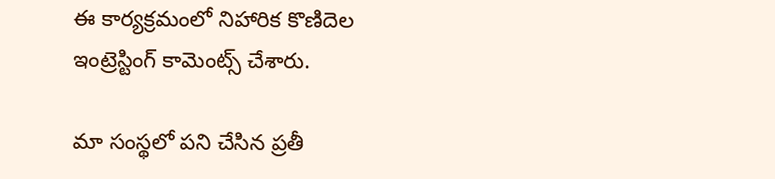ఈ కార్యక్రమంలో నిహారిక కొణిదెల ఇంట్రెస్టింగ్ కామెంట్స్ చేశారు.

మా సంస్థలో పని చేసిన ప్రతీ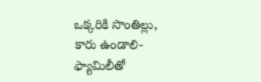ఒక్కరికి సొంతిల్లు, కారు ఉండాలి-ఫ్యామిలీతో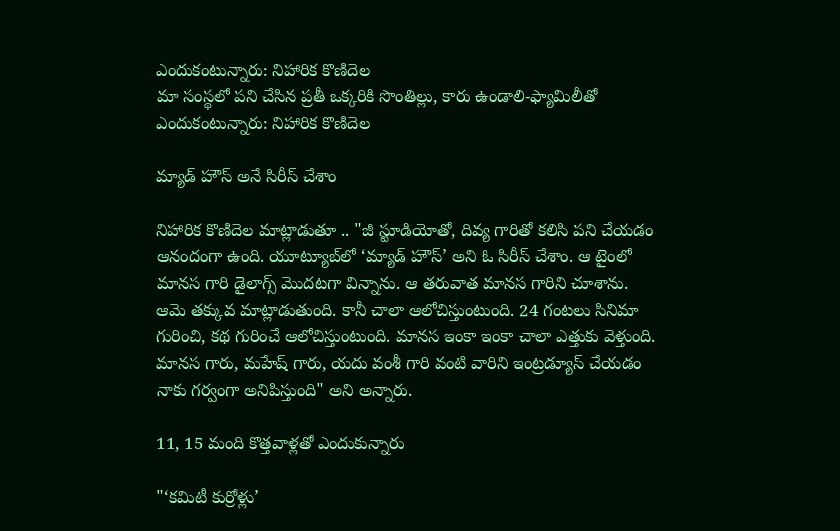ఎందుకంటున్నారు: నిహారిక కొణిదెల
మా సంస్థలో పని చేసిన ప్రతీ ఒక్కరికి సొంతిల్లు, కారు ఉండాలి-ఫ్యామిలీతో ఎందుకంటున్నారు: నిహారిక కొణిదెల

మ్యాడ్ హౌస్ అనే సిరీస్ చేశాం

నిహారిక కొణిదెల మాట్లాడుతూ .. "జీ స్టూడియోతో, దివ్య గారితో కలిసి పని చేయడం ఆనందంగా ఉంది. యూట్యూబ్‌లో ‘మ్యాడ్ హౌస్’ అని ఓ సిరీస్ చేశాం. ఆ టైంలో మానస గారి డైలాగ్స్ మొదటగా విన్నాను. ఆ తరువాత మానస గారిని చూశాను. ఆమె తక్కువ మాట్లాడుతుంది. కానీ చాలా ఆలోచిస్తుంటుంది. 24 గంటలు సినిమా గురించి, కథ గురించే ఆలోచిస్తుంటుంది. మానస ఇంకా ఇంకా చాలా ఎత్తుకు వెళ్తుంది. మానస గారు, మహేష్ గారు, యదు వంశీ గారి వంటి వారిని ఇంట్రడ్యూస్ చేయడం నాకు గర్వంగా అనిపిస్తుంది" అని అన్నారు.

11, 15 మంది కొత్తవాళ్లతో ఎందుకున్నారు

"‘కమిటీ కుర్రోళ్లు’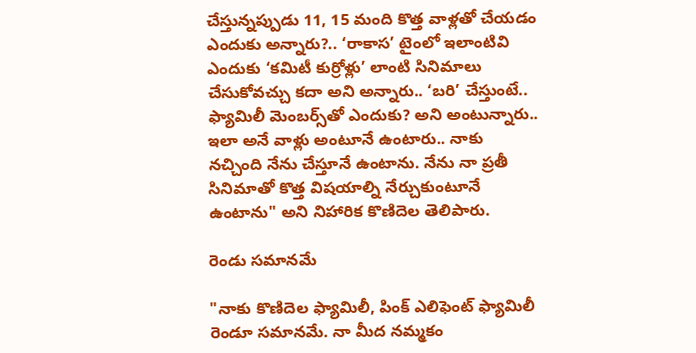చేస్తున్నప్పుడు 11, 15 మంది కొత్త వాళ్లతో చేయడం ఎందుకు అన్నారు?.. ‘రాకాస’ టైంలో ఇలాంటివి ఎందుకు ‘కమిటీ కుర్రోళ్లు’ లాంటి సినిమాలు చేసుకోవచ్చు కదా అని అన్నారు.. ‘బరి’ చేస్తుంటే.. ఫ్యామిలీ మెంబర్స్‌తో ఎందుకు? అని అంటున్నారు.. ఇలా అనే వాళ్లు అంటూనే ఉంటారు.. నాకు నచ్చింది నేను చేస్తూనే ఉంటాను. నేను నా ప్రతీ సినిమాతో కొత్త విషయాల్ని నేర్చుకుంటూనే ఉంటాను" అని నిహారిక కొణిదెల తెలిపారు.

రెండు సమానమే

"నాకు కొణిదెల ఫ్యామిలీ, పింక్ ఎలిఫెంట్ ఫ్యామిలీ రెండూ సమానమే. నా మీద నమ్మకం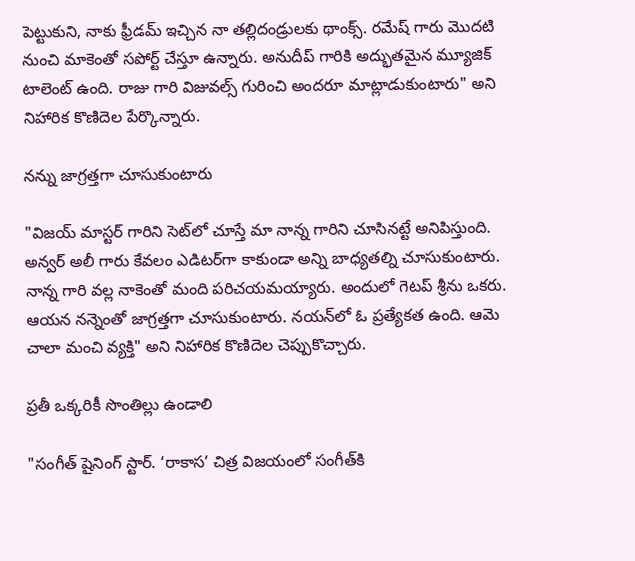పెట్టుకుని, నాకు ఫ్రీడమ్ ఇచ్చిన నా తల్లిదండ్రులకు థాంక్స్. రమేష్ గారు మొదటి నుంచి మాకెంతో సపోర్ట్ చేస్తూ ఉన్నారు. అనుదీప్ గారికి అద్భుతమైన మ్యూజిక్ టాలెంట్ ఉంది. రాజు గారి విజువల్స్ గురించి అందరూ మాట్లాడుకుంటారు" అని నిహారిక కొణిదెల పేర్కొన్నారు.

నన్ను జాగ్రత్తగా చూసుకుంటారు

"విజయ్ మాస్టర్ గారిని సెట్‌లో చూస్తే మా నాన్న గారిని చూసినట్టే అనిపిస్తుంది. అన్వర్ అలీ గారు కేవలం ఎడిటర్‌గా కాకుండా అన్ని బాధ్యతల్ని చూసుకుంటారు. నాన్న గారి వల్ల నాకెంతో మంది పరిచయమయ్యారు. అందులో గెటప్ శ్రీను ఒకరు. ఆయన నన్నెంతో జాగ్రత్తగా చూసుకుంటారు. నయన్‌లో ఓ ప్రత్యేకత ఉంది. ఆమె చాలా మంచి వ్యక్తి" అని నిహారిక కొణిదెల చెప్పుకొచ్చారు.

ప్రతీ ఒక్కరికీ సొంతిల్లు ఉండాలి

"సంగీత్ షైనింగ్ స్టార్. ‘రాకాస’ చిత్ర విజయంలో సంగీత్‌కి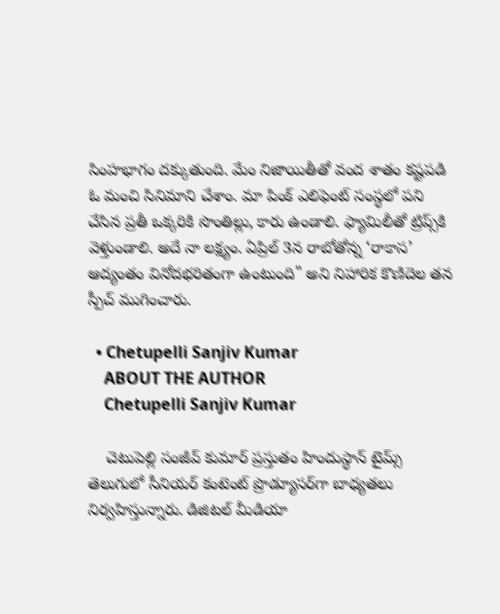సింహభాగం దక్కుతుంది. మేం నిజాయితీతో వంద శాతం కష్టపడి ఓ మంచి సినిమాని చేశాం. మా పింక్ ఎలిఫెంట్‌ సంస్థలో పని చేసిన ప్రతీ ఒక్కరికి సొంతిల్లు, కారు ఉండాలి. ఫ్యామిలీతో ట్రిప్స్‌కి వెళ్తుండాలి. అదే నా లక్ష్యం. ఏప్రిల్ 3న రాబోతోన్న ‘రాకాస’ ఆద్యంతం వినోదభరితంగా ఉంటుంది" అని నిహారిక కొణిదెల తన స్పీచ్ ముగించారు.

  • Chetupelli Sanjiv Kumar
    ABOUT THE AUTHOR
    Chetupelli Sanjiv Kumar

    చెటుపెల్లి సంజీవ్ కుమార్ ప్రస్తుతం హిందుస్థాన్ టైమ్స్ తెలుగులో సీనియర్ కంటెంట్ ప్రొడ్యూసర్‌గా బాధ్యతలు నిర్వహిస్తున్నారు. డిజిటల్ మీడియా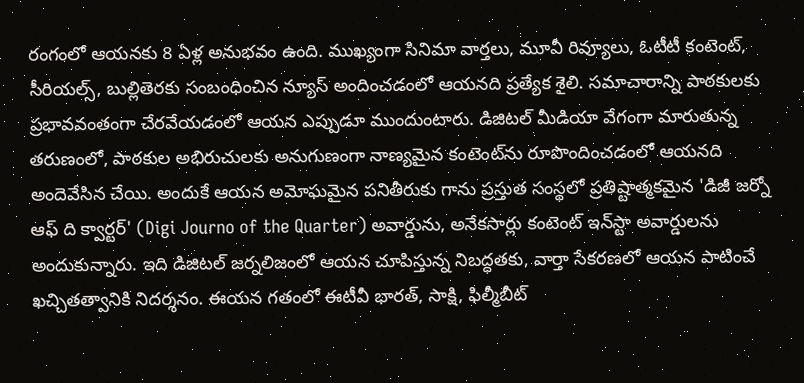రంగంలో ఆయనకు 8 ఏళ్ల అనుభవం ఉంది. ముఖ్యంగా సినిమా వార్తలు, మూవీ రివ్యూలు, ఓటీటీ కంటెంట్, సీరియల్స్, బుల్లితెరకు సంబంధించిన న్యూస్ అందించడంలో ఆయనది ప్రత్యేక శైలి. సమాచారాన్ని పాఠకులకు ప్రభావవంతంగా చేరవేయడంలో ఆయన ఎప్పుడూ ముందుంటారు. డిజిటల్ మీడియా వేగంగా మారుతున్న తరుణంలో, పాఠకుల అభిరుచులకు అనుగుణంగా నాణ్యమైన కంటెంట్‌ను రూపొందించడంలో ఆయనది అందెవేసిన చేయి. అందుకే ఆయన అమోఘమైన పనితీరుకు గాను ప్రస్తుత సంస్థలో ప్రతిష్టాత్మకమైన 'డిజీ జర్నో ఆఫ్ ది క్వార్టర్' (Digi Journo of the Quarter) అవార్డును, అనేకసార్లు కంటెంట్ ఇన్‌స్టా అవార్డులను అందుకున్నారు. ఇది డిజిటల్ జర్నలిజంలో ఆయన చూపిస్తున్న నిబద్ధతకు, వార్తా సేకరణలో ఆయన పాటించే ఖచ్చితత్వానికి నిదర్శనం. ఈయన గతంలో ఈటీవీ భారత్, సాక్షి, ఫిల్మీబీట్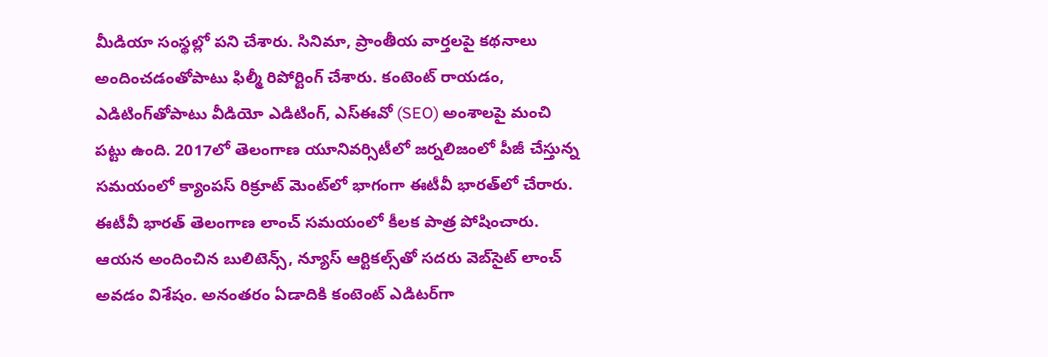మీడియా సంస్థల్లో పని చేశారు. సినిమా, ప్రాంతీయ వార్తలపై కథనాలు అందించడంతోపాటు ఫిల్మీ రిపోర్టింగ్ చేశారు. కంటెంట్ రాయడం, ఎడిటింగ్‌తోపాటు వీడియో ఎడిటింగ్, ఎస్‌ఈవో (SEO) అంశాలపై మంచి పట్టు ఉంది. 2017లో తెలంగాణ యూనివర్సిటీలో జర్నలిజంలో పీజీ చేస్తున్న సమయంలో క్యాంపస్ రిక్రూట్ మెంట్‌లో భాగంగా ఈటీవీ భారత్‌లో చేరారు. ఈటీవీ భారత్ తెలంగాణ లాంచ్ సమయంలో కీలక పాత్ర పోషించారు. ఆయన అందించిన బులిటెన్స్, న్యూస్ ఆర్టికల్స్‌తో సదరు వెబ్‌సైట్ లాంచ్ అవడం విశేషం. అనంతరం ఏడాదికి కంటెంట్ ఎడిటర్‌గా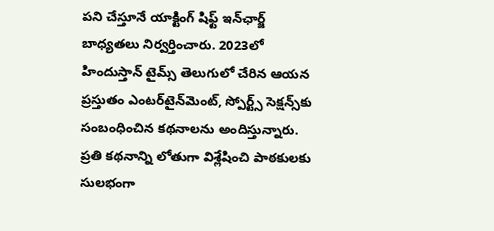పని చేస్తూనే యాక్టింగ్ షిఫ్ట్ ఇన్‌ఛార్జ్ బాధ్యతలు నిర్వర్తించారు. 2023లో హిందుస్తాన్ టైమ్స్ తెలుగులో చేరిన ఆయన ప్రస్తుతం ఎంటర్‌టైన్‌మెంట్, స్పోర్ట్స్ సెక్షన్స్‌కు సంబంధించిన కథనాలను అందిస్తున్నారు. ప్రతి కథనాన్ని లోతుగా విశ్లేషించి పాఠకులకు సులభంగా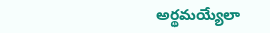అర్థమయ్యేలా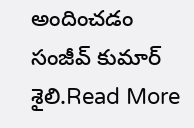అందించడం సంజీవ్ కుమార్ శైలి.Read More